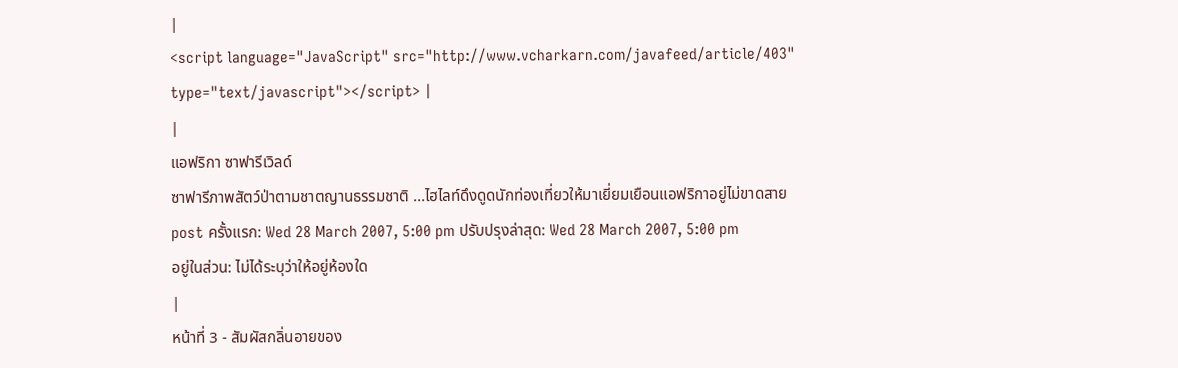|
<script language="JavaScript" src="http://www.vcharkarn.com/javafeed/article/403" type="text/javascript"></script> |
|
แอฟริกา ซาฟารีเวิลด์
ซาฟารีภาพสัตว์ป่าตามชาตญานธรรมชาติ ...ไฮไลท์ดึงดูดนักท่องเที่ยวให้มาเยี่ยมเยือนแอฟริกาอยู่ไม่ขาดสาย
post ครั้งแรก: Wed 28 March 2007, 5:00 pm ปรับปรุงล่าสุด: Wed 28 March 2007, 5:00 pm
อยู่ในส่วน: ไม่ได้ระบุว่าให้อยู่ห้องใด
|
หน้าที่ 3 - สัมผัสกลิ่นอายของ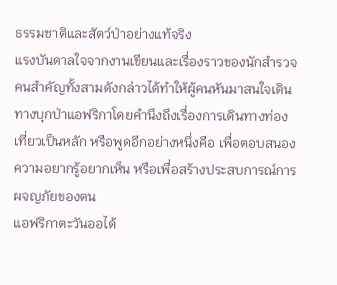ธรรมชาติและสัตว์ป่าอย่างแท้จริง
แรงบันดาลใจจากงานเขียนและเรื่องราวของนักสำรวจคนสำคัญทั้งสามดังกล่าวได้ทำให้ผู้คนหันมาสนใจเดินทางบุกป่าแอฟริกาโดยคำนึงถึงเรื่องการเดินทางท่องเที่ยวเป็นหลัก หรือพูดอีกอย่างหนึ่งคือ เพื่อตอบสนองความอยากรู้อยากเห็น หรือเพื่อสร้างประสบการณ์การผจญภัยของตน
แอฟริกาตะวันออได้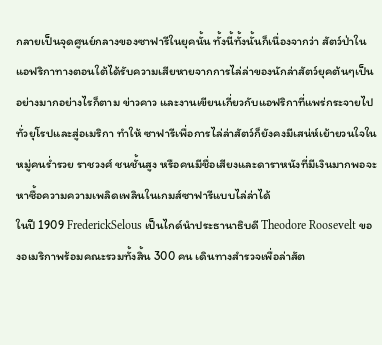กลายเป็นจุดศูนย์กลางของซาฟารีในยุคนั้น ทั้งนี้ทั้งนั้นก็เนื่องจากว่า สัตว์ป่าในแอฟริกาทางตอนใต้ได้รับความเสียหายจากการไล่ล่าของนักล่าสัตว์ยุคต้นๆเป็นอย่างมากอย่างไรก็ตาม ข่าวคาว และงานเขียนเกี่ยวกับแอฟริกาที่แพร่กระจายไปทั่วยุโรปและสู่อเมริกา ทำให้ ซาฟารีเพื่อการไล่ล่าสัตว์ก็ยังคงมีเสน่ห์เย้ายวนใจในหมู่คนร่ำรวย ราชวงศ์ ชนชั้นสูง หรือคนมีชื่อเสียงและดาราหนังที่มีเงินมากพอจะหาซื้อความความเพลิดเพลินในเกมส์ซาฟารีแบบไล่ล่าได้
ในปี 1909 FrederickSelous เป็นไกด์นำประธานาธิบดี Theodore Roosevelt ของอเมริกาพร้อมคณะรวมทั้งสิ้น 300 คน เดินทางสำรวจเพื่อล่าสัต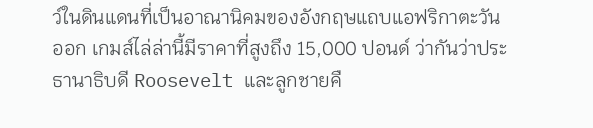ว์ในดินแดนที่เป็นอาณานิคมของอังกฤษแถบแอฟริกาตะวันออก เกมส์ไล่ล่านี้มีราคาที่สูงถึง 15,000 ปอนด์ ว่ากันว่าประธานาธิบดี Roosevelt และลูกชายคื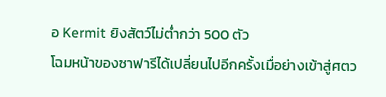อ Kermit ยิงสัตว์ไม่ต่ำกว่า 500 ตัว
โฉมหน้าของซาฟารีได้เปลี่ยนไปอีกครั้งเมื่อย่างเข้าสู่ศตว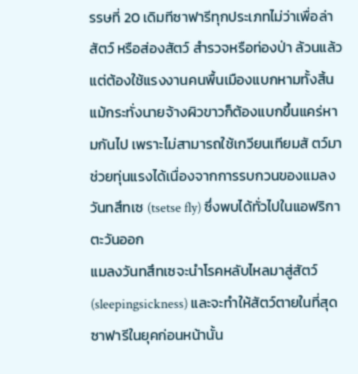รรษที่ 20 เดิมทีซาฟารีทุกประเภทไม่ว่าเพื่อล่าสัตว์ หรือส่องสัตว์ สำรวจหรือท่องป่า ล้วนแล้วแต่ต้องใช้แรงงานคนพื้นเมืองแบกหามทั้งสิ้น แม้กระทั่งนายจ้างผิวขาวก็ต้องแบกขึ้นแคร่หามกันไป เพราะไม่สามารถใช้เกวียนเทียมสั ตว์มาช่วยทุ่นแรงได้เนื่องจากการรบกวนของแมลงวันทสึทเซ (tsetse fly) ซึ่งพบได้ทั่วไปในแอฟริกาตะวันออก
แมลงวันทสึทเซจะนำโรคหลับไหลมาสู่สัตว์ (sleepingsickness) และจะทำให้สัตว์ตายในที่สุด ซาฟารีในยุคก่อนหน้านั้น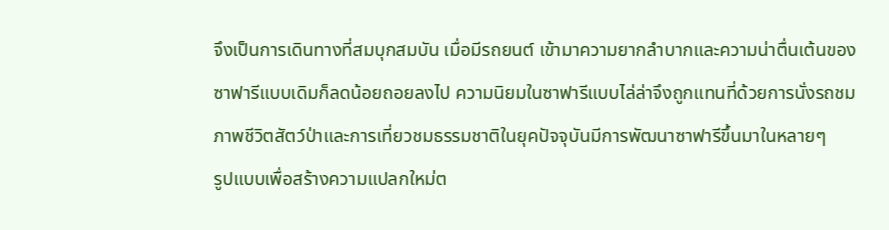จึงเป็นการเดินทางที่สมบุกสมบัน เมื่อมีรถยนต์ เข้ามาความยากลำบากและความน่าตื่นเต้นของซาฟารีแบบเดิมก็ลดน้อยถอยลงไป ความนิยมในซาฟารีแบบไล่ล่าจึงถูกแทนที่ด้วยการนั่งรถชมภาพชีวิตสัตว์ป่าและการเที่ยวชมธรรมชาติในยุคปัจจุบันมีการพัฒนาซาฟารีขึ้นมาในหลายๆ
รูปแบบเพื่อสร้างความแปลกใหม่ต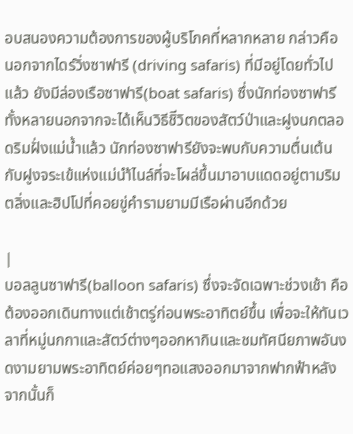อบสนองความต้องการของผู้บริโภคที่หลากหลาย กล่าวคือ นอกจากไดร์วิ่งซาฟารี (driving safaris) ที่มีอยู่โดยทั่วไปแล้ว ยังมีล่องเรือซาฟารี(boat safaris) ซึ่งนักท่องซาฟารีทั้งหลายนอกจากจะได้เห็นวิธีชิีวิตของสัตว์ป่าและฝูงนกตลอดริมฝั่งแม่น้ำแล้ว นักท่องซาฟารียังจะพบกับความตื่นเต้นกับฝูงจระเข้แห่งแม่นำ้ไนล์ที่จะโผล่ขึ้นมาอาบแดดอยู่ตามริมตลิ่งและฮิปโปที่คอยขู่คำรามยามมีเรือผ่านอีกด้วย

|
บอลลูนซาฟารี(balloon safaris) ซึ่งจะจัดเฉพาะช่วงเช้า คือต้องออกเดินทางแต่เช้าตรู่ก่อนพระอาทิตย์ขึ้น เพื่อจะให้ทันเวลาที่หมู่นกกาและสัตว์ต่างๆออกหากินและชมทัศนียภาพอันงดงามยามพระอาทิตย์ค่อยๆทอแสงออกมาจากฟากฟ้าหลังจากนั้นก็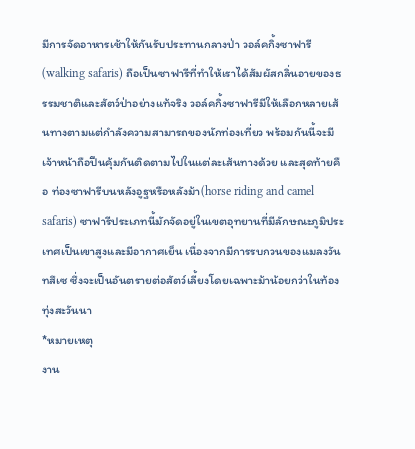มีการจัดอาหารเช้าให้กันรับประทานกลางป่า วอล์คกิ้งซาฟารี(walking safaris) ถือเป็นซาฟารีที่ทำให้เราได้สัมผัสกลิ่นอายของธรรมชาติและสัตว์ป่าอย่างแท้จริง วอล์คกิ้งซาฟารีมีให้เลือกหลายเส้นทางตามแต่กำลังความสามารถของนักท่องเที่ยว พร้อมกันนี้จะมีเจ้าหน้าถือปืนคุ้มกันติดตามไปในแต่ละเส้นทางด้วย และสุดท้ายคือ ท่องซาฟารีบนหลังอูฐหรือหลังม้า(horse riding and camel safaris) ซาฟารีประเภทนี้มักจัดอยู่ในเขตอุทยานที่มีลักษณะภูมิประเทศเป็นเขาสูงและมีอากาศเย็น เนื่องจากมีการรบกวนของแมลงวันทสึเซ ซึ่งจะเป็นอันตรายต่อสัตว์เลี้ยงโดยเฉพาะม้าน้อยกว่าในท้องทุ่งสะวันนา
*หมายเหตุ
งาน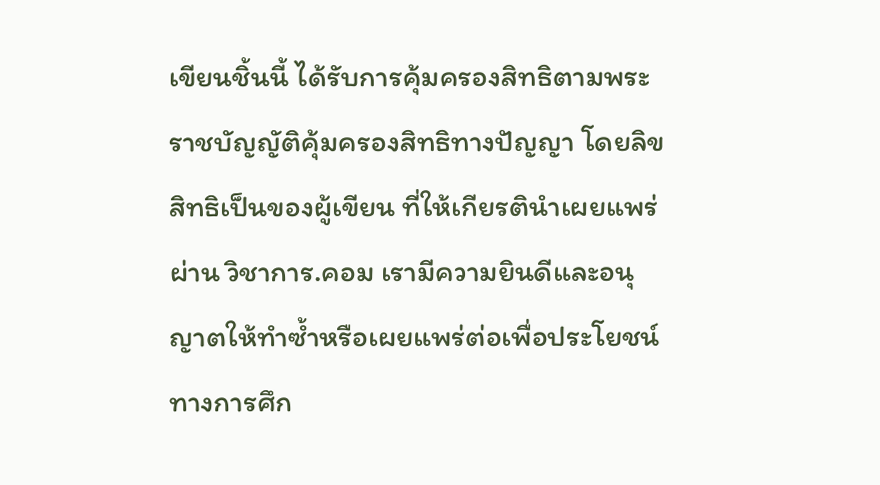เขียนชิ้นนี้ ได้รับการคุ้มครองสิทธิตามพระราชบัญญัติคุ้มครองสิทธิทางปัญญา โดยลิขสิทธิเป็นของผู้เขียน ที่ให้เกียรตินำเผยแพร่ผ่าน วิชาการ.คอม เรามีความยินดีและอนุญาตให้ทำซ้ำหรือเผยแพร่ต่อเพื่อประโยชน์ทางการศึก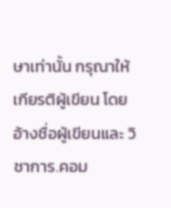ษาเท่านั้น กรุณาให้เกียรติผู้เขียน โดยอ้างชื่อผู้เขียนและ วิชาการ.คอม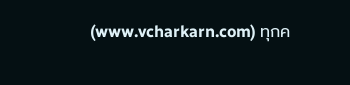(www.vcharkarn.com) ทุกค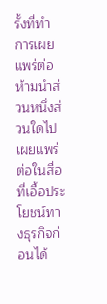รั้งที่ทำการเผยแพร่ต่อ ห้ามนำส่วนหนึ่งส่วนใดไปเผยแพร่ต่อในสื่อที่เอื้อประโยชน์ทางธุรกิจก่อนได้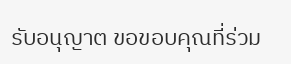รับอนุญาต ขอขอบคุณที่ร่วม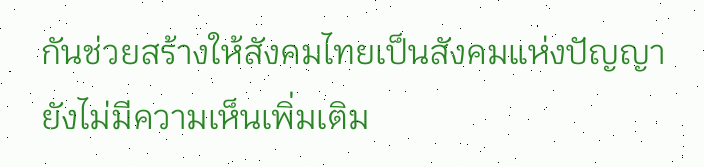กันช่วยสร้างให้สังคมไทยเป็นสังคมแห่งปัญญา
ยังไม่มีความเห็นเพิ่มเติม